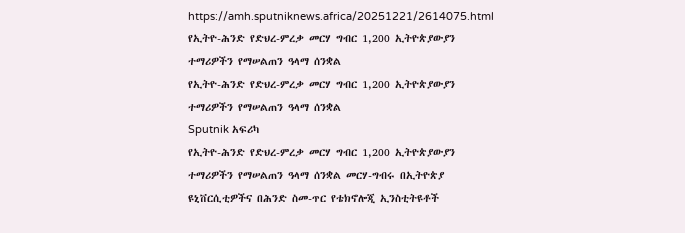https://amh.sputniknews.africa/20251221/2614075.html
የኢትዮ-ሕንድ የድህረ-ምረቃ መርሃ ግብር 1,200 ኢትዮጵያውያን ተማሪዎችን የማሠልጠን ዓላማ ሰንቋል
የኢትዮ-ሕንድ የድህረ-ምረቃ መርሃ ግብር 1,200 ኢትዮጵያውያን ተማሪዎችን የማሠልጠን ዓላማ ሰንቋል
Sputnik አፍሪካ
የኢትዮ-ሕንድ የድህረ-ምረቃ መርሃ ግብር 1,200 ኢትዮጵያውያን ተማሪዎችን የማሠልጠን ዓላማ ሰንቋል መርሃ-ግብሩ በኢትዮጵያ ዩኒቨርሲቲዎችና በሕንድ ስመ-ጥር የቴክኖሎጂ ኢንስቲትዩቶች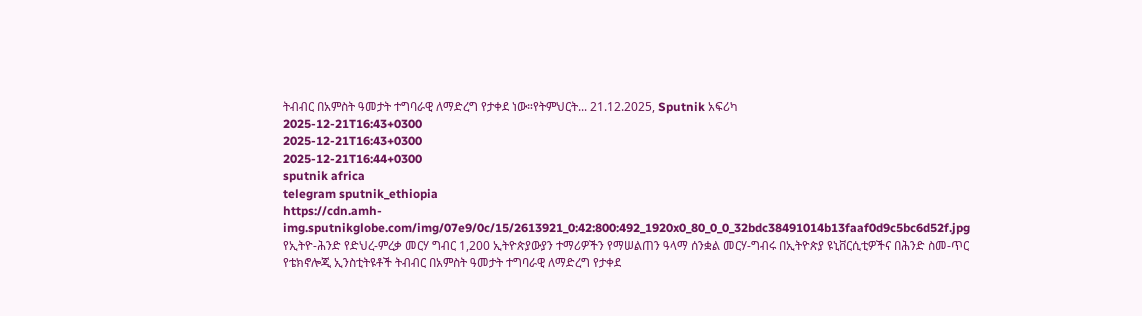ትብብር በአምስት ዓመታት ተግባራዊ ለማድረግ የታቀደ ነው።የትምህርት... 21.12.2025, Sputnik አፍሪካ
2025-12-21T16:43+0300
2025-12-21T16:43+0300
2025-12-21T16:44+0300
sputnik africa
telegram sputnik_ethiopia
https://cdn.amh-img.sputnikglobe.com/img/07e9/0c/15/2613921_0:42:800:492_1920x0_80_0_0_32bdc38491014b13faaf0d9c5bc6d52f.jpg
የኢትዮ-ሕንድ የድህረ-ምረቃ መርሃ ግብር 1,200 ኢትዮጵያውያን ተማሪዎችን የማሠልጠን ዓላማ ሰንቋል መርሃ-ግብሩ በኢትዮጵያ ዩኒቨርሲቲዎችና በሕንድ ስመ-ጥር የቴክኖሎጂ ኢንስቲትዩቶች ትብብር በአምስት ዓመታት ተግባራዊ ለማድረግ የታቀደ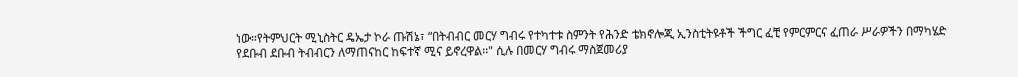ነው።የትምህርት ሚኒስትር ዴኤታ ኮራ ጡሽኔ፣ “በትብብር መርሃ ግብሩ የተካተቱ ስምንት የሕንድ ቴክኖሎጂ ኢንስቲትዩቶች ችግር ፈቺ የምርምርና ፈጠራ ሥራዎችን በማካሄድ የደቡብ ደቡብ ትብብርን ለማጠናከር ከፍተኛ ሚና ይኖረዋል፡፡" ሲሉ በመርሃ ግብሩ ማስጀመሪያ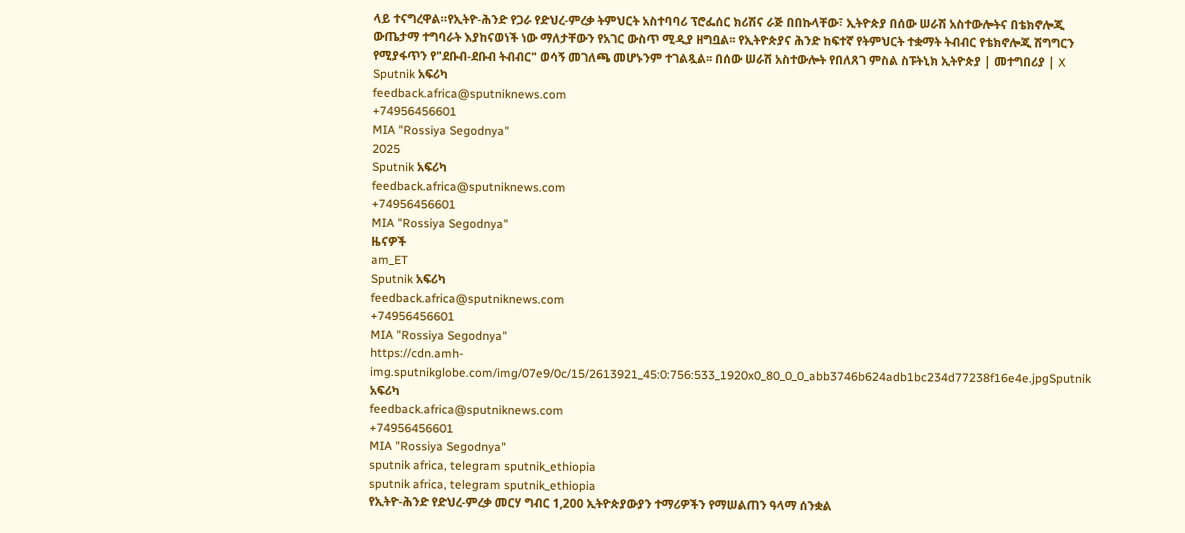ላይ ተናግረዋል።የኢትዮ-ሕንድ የጋራ የድህረ-ምረቃ ትምህርት አስተባባሪ ፕሮፌሰር ክሪሽና ራጅ በበኩላቸው፣ ኢትዮጵያ በሰው ሠራሽ አስተውሎትና በቴክኖሎጂ ውጤታማ ተግባራት እያከናወነች ነው ማለታቸውን የአገር ውስጥ ሚዲያ ዘግቧል፡፡ የኢትዮጵያና ሕንድ ከፍተኛ የትምህርት ተቋማት ትብብር የቴክኖሎጂ ሽግግርን የሚያፋጥን የ"ደቡብ-ደቡብ ትብብር" ወሳኝ መገለጫ መሆኑንም ተገልጿል፡፡ በሰው ሠራሽ አስተውሎት የበለጸገ ምስል ስፑትኒክ ኢትዮጵያ | መተግበሪያ | X
Sputnik አፍሪካ
feedback.africa@sputniknews.com
+74956456601
MIA "Rossiya Segodnya"
2025
Sputnik አፍሪካ
feedback.africa@sputniknews.com
+74956456601
MIA "Rossiya Segodnya"
ዜናዎች
am_ET
Sputnik አፍሪካ
feedback.africa@sputniknews.com
+74956456601
MIA "Rossiya Segodnya"
https://cdn.amh-img.sputnikglobe.com/img/07e9/0c/15/2613921_45:0:756:533_1920x0_80_0_0_abb3746b624adb1bc234d77238f16e4e.jpgSputnik አፍሪካ
feedback.africa@sputniknews.com
+74956456601
MIA "Rossiya Segodnya"
sputnik africa, telegram sputnik_ethiopia
sputnik africa, telegram sputnik_ethiopia
የኢትዮ-ሕንድ የድህረ-ምረቃ መርሃ ግብር 1,200 ኢትዮጵያውያን ተማሪዎችን የማሠልጠን ዓላማ ሰንቋል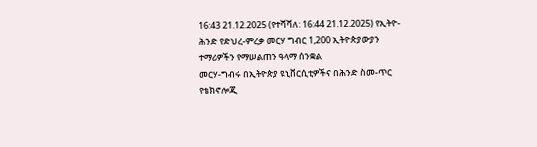16:43 21.12.2025 (የተሻሻለ: 16:44 21.12.2025) የኢትዮ-ሕንድ የድህረ-ምረቃ መርሃ ግብር 1,200 ኢትዮጵያውያን ተማሪዎችን የማሠልጠን ዓላማ ሰንቋል
መርሃ-ግብሩ በኢትዮጵያ ዩኒቨርሲቲዎችና በሕንድ ስመ-ጥር የቴክኖሎጂ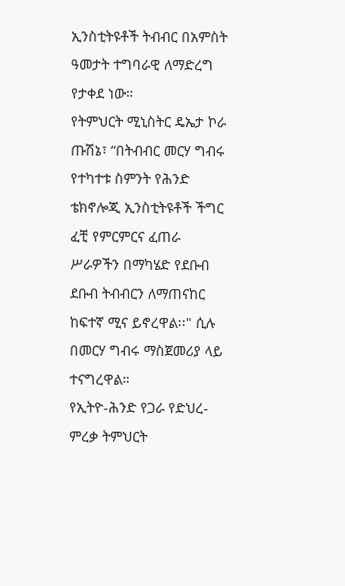ኢንስቲትዩቶች ትብብር በአምስት ዓመታት ተግባራዊ ለማድረግ የታቀደ ነው።
የትምህርት ሚኒስትር ዴኤታ ኮራ ጡሽኔ፣ “በትብብር መርሃ ግብሩ የተካተቱ ስምንት የሕንድ ቴክኖሎጂ ኢንስቲትዩቶች ችግር ፈቺ የምርምርና ፈጠራ ሥራዎችን በማካሄድ የደቡብ ደቡብ ትብብርን ለማጠናከር ከፍተኛ ሚና ይኖረዋል፡፡" ሲሉ በመርሃ ግብሩ ማስጀመሪያ ላይ ተናግረዋል።
የኢትዮ-ሕንድ የጋራ የድህረ-ምረቃ ትምህርት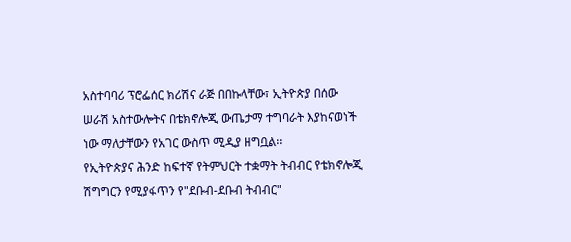አስተባባሪ ፕሮፌሰር ክሪሽና ራጅ በበኩላቸው፣ ኢትዮጵያ በሰው ሠራሽ አስተውሎትና በቴክኖሎጂ ውጤታማ ተግባራት እያከናወነች ነው ማለታቸውን የአገር ውስጥ ሚዲያ ዘግቧል፡፡
የኢትዮጵያና ሕንድ ከፍተኛ የትምህርት ተቋማት ትብብር የቴክኖሎጂ ሽግግርን የሚያፋጥን የ"ደቡብ-ደቡብ ትብብር"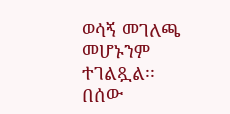ወሳኝ መገለጫ መሆኑንም ተገልጿል፡፡
በሰው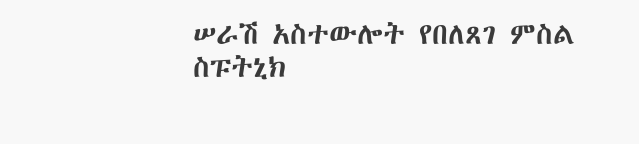ሠራሽ አስተውሎት የበለጸገ ምስል
ስፑትኒክ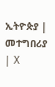ኢትዮጵያ | መተግበሪያ | X